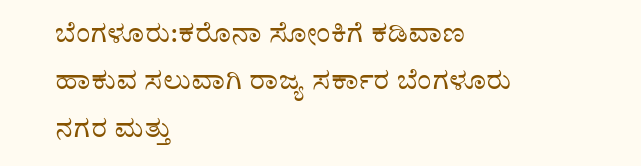ಬೆಂಗಳೂರು:ಕರೊನಾ ಸೋಂಕಿಗೆ ಕಡಿವಾಣ ಹಾಕುವ ಸಲುವಾಗಿ ರಾಜ್ಯ ಸರ್ಕಾರ ಬೆಂಗಳೂರು ನಗರ ಮತ್ತು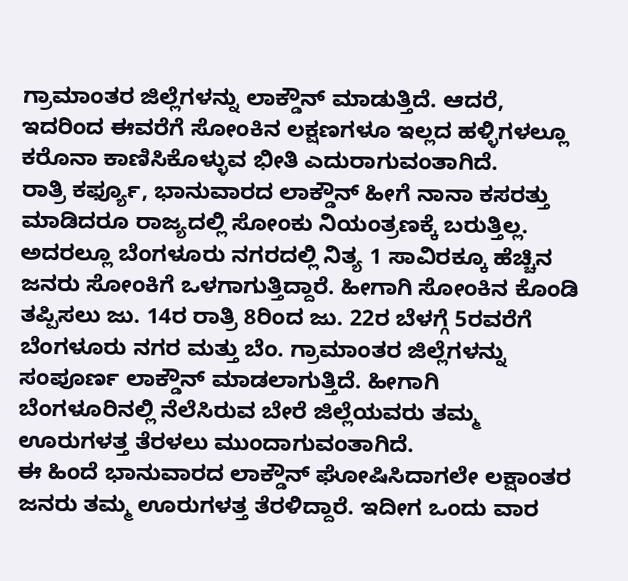ಗ್ರಾಮಾಂತರ ಜಿಲ್ಲೆಗಳನ್ನು ಲಾಕ್ಡೌನ್ ಮಾಡುತ್ತಿದೆ. ಆದರೆ, ಇದರಿಂದ ಈವರೆಗೆ ಸೋಂಕಿನ ಲಕ್ಷಣಗಳೂ ಇಲ್ಲದ ಹಳ್ಳಿಗಳಲ್ಲೂ ಕರೊನಾ ಕಾಣಿಸಿಕೊಳ್ಳುವ ಭೀತಿ ಎದುರಾಗುವಂತಾಗಿದೆ.
ರಾತ್ರಿ ಕರ್ಫ್ಯೂ, ಭಾನುವಾರದ ಲಾಕ್ಡೌನ್ ಹೀಗೆ ನಾನಾ ಕಸರತ್ತು ಮಾಡಿದರೂ ರಾಜ್ಯದಲ್ಲಿ ಸೋಂಕು ನಿಯಂತ್ರಣಕ್ಕೆ ಬರುತ್ತಿಲ್ಲ. ಅದರಲ್ಲೂ ಬೆಂಗಳೂರು ನಗರದಲ್ಲಿ ನಿತ್ಯ 1 ಸಾವಿರಕ್ಕೂ ಹೆಚ್ಚಿನ ಜನರು ಸೋಂಕಿಗೆ ಒಳಗಾಗುತ್ತಿದ್ದಾರೆ. ಹೀಗಾಗಿ ಸೋಂಕಿನ ಕೊಂಡಿ ತಪ್ಪಿಸಲು ಜು. 14ರ ರಾತ್ರಿ 8ರಿಂದ ಜು. 22ರ ಬೆಳಗ್ಗೆ 5ರವರೆಗೆ ಬೆಂಗಳೂರು ನಗರ ಮತ್ತು ಬೆಂ. ಗ್ರಾಮಾಂತರ ಜಿಲ್ಲೆಗಳನ್ನು ಸಂಪೂರ್ಣ ಲಾಕ್ಡೌನ್ ಮಾಡಲಾಗುತ್ತಿದೆ. ಹೀಗಾಗಿ ಬೆಂಗಳೂರಿನಲ್ಲಿ ನೆಲೆಸಿರುವ ಬೇರೆ ಜಿಲ್ಲೆಯವರು ತಮ್ಮ ಊರುಗಳತ್ತ ತೆರಳಲು ಮುಂದಾಗುವಂತಾಗಿದೆ.
ಈ ಹಿಂದೆ ಭಾನುವಾರದ ಲಾಕ್ಡೌನ್ ಘೋಷಿಸಿದಾಗಲೇ ಲಕ್ಷಾಂತರ ಜನರು ತಮ್ಮ ಊರುಗಳತ್ತ ತೆರಳಿದ್ದಾರೆ. ಇದೀಗ ಒಂದು ವಾರ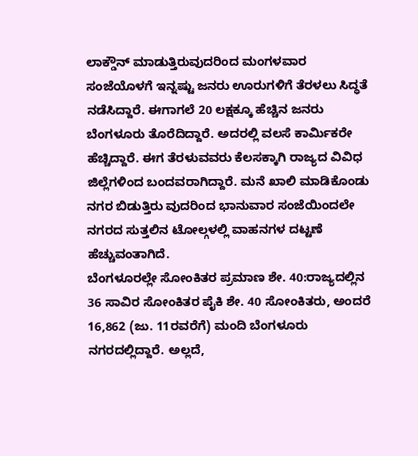ಲಾಕ್ಡೌನ್ ಮಾಡುತ್ತಿರುವುದರಿಂದ ಮಂಗಳವಾರ ಸಂಜೆಯೊಳಗೆ ಇನ್ನಷ್ಟು ಜನರು ಊರುಗಳಿಗೆ ತೆರಳಲು ಸಿದ್ಧತೆ ನಡೆಸಿದ್ದಾರೆ. ಈಗಾಗಲೆ 20 ಲಕ್ಷಕ್ಕೂ ಹೆಚ್ಚಿನ ಜನರು ಬೆಂಗಳೂರು ತೊರೆದಿದ್ದಾರೆ. ಅದರಲ್ಲಿ ವಲಸೆ ಕಾರ್ವಿುಕರೇ ಹೆಚ್ಚಿದ್ದಾರೆ. ಈಗ ತೆರಳುವವರು ಕೆಲಸಕ್ಕಾಗಿ ರಾಜ್ಯದ ವಿವಿಧ ಜಿಲ್ಲೆಗಳಿಂದ ಬಂದವರಾಗಿದ್ದಾರೆ. ಮನೆ ಖಾಲಿ ಮಾಡಿಕೊಂಡು ನಗರ ಬಿಡುತ್ತಿರು ವುದರಿಂದ ಭಾನುವಾರ ಸಂಜೆಯಿಂದಲೇ ನಗರದ ಸುತ್ತಲಿನ ಟೋಲ್ಗಳಲ್ಲಿ ವಾಹನಗಳ ದಟ್ಟಣೆ ಹೆಚ್ಚುವಂತಾಗಿದೆ.
ಬೆಂಗಳೂರಲ್ಲೇ ಸೋಂಕಿತರ ಪ್ರಮಾಣ ಶೇ. 40:ರಾಜ್ಯದಲ್ಲಿನ 36 ಸಾವಿರ ಸೋಂಕಿತರ ಪೈಕಿ ಶೇ. 40 ಸೋಂಕಿತರು, ಅಂದರೆ 16,862 (ಜು. 11ರವರೆಗೆ) ಮಂದಿ ಬೆಂಗಳೂರು ನಗರದಲ್ಲಿದ್ದಾರೆ. ಅಲ್ಲದೆ,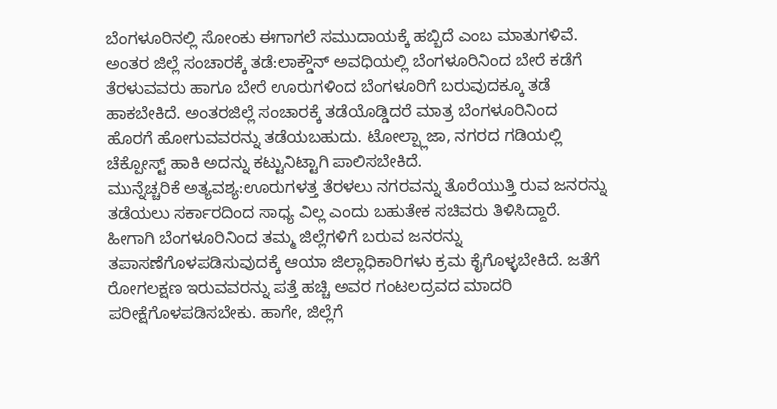ಬೆಂಗಳೂರಿನಲ್ಲಿ ಸೋಂಕು ಈಗಾಗಲೆ ಸಮುದಾಯಕ್ಕೆ ಹಬ್ಬಿದೆ ಎಂಬ ಮಾತುಗಳಿವೆ.
ಅಂತರ ಜಿಲ್ಲೆ ಸಂಚಾರಕ್ಕೆ ತಡೆ:ಲಾಕ್ಡೌನ್ ಅವಧಿಯಲ್ಲಿ ಬೆಂಗಳೂರಿನಿಂದ ಬೇರೆ ಕಡೆಗೆ ತೆರಳುವವರು ಹಾಗೂ ಬೇರೆ ಊರುಗಳಿಂದ ಬೆಂಗಳೂರಿಗೆ ಬರುವುದಕ್ಕೂ ತಡೆ ಹಾಕಬೇಕಿದೆ. ಅಂತರಜಿಲ್ಲೆ ಸಂಚಾರಕ್ಕೆ ತಡೆಯೊಡ್ಡಿದರೆ ಮಾತ್ರ ಬೆಂಗಳೂರಿನಿಂದ ಹೊರಗೆ ಹೋಗುವವರನ್ನು ತಡೆಯಬಹುದು. ಟೋಲ್ಪ್ಲಾಜಾ, ನಗರದ ಗಡಿಯಲ್ಲಿ ಚೆಕ್ಪೋಸ್ಟ್ ಹಾಕಿ ಅದನ್ನು ಕಟ್ಟುನಿಟ್ಟಾಗಿ ಪಾಲಿಸಬೇಕಿದೆ.
ಮುನ್ನೆಚ್ಚರಿಕೆ ಅತ್ಯವಶ್ಯ:ಊರುಗಳತ್ತ ತೆರಳಲು ನಗರವನ್ನು ತೊರೆಯುತ್ತಿ ರುವ ಜನರನ್ನು ತಡೆಯಲು ಸರ್ಕಾರದಿಂದ ಸಾಧ್ಯ ವಿಲ್ಲ ಎಂದು ಬಹುತೇಕ ಸಚಿವರು ತಿಳಿಸಿದ್ದಾರೆ. ಹೀಗಾಗಿ ಬೆಂಗಳೂರಿನಿಂದ ತಮ್ಮ ಜಿಲ್ಲೆಗಳಿಗೆ ಬರುವ ಜನರನ್ನು ತಪಾಸಣೆಗೊಳಪಡಿಸುವುದಕ್ಕೆ ಆಯಾ ಜಿಲ್ಲಾಧಿಕಾರಿಗಳು ಕ್ರಮ ಕೈಗೊಳ್ಳಬೇಕಿದೆ. ಜತೆಗೆ ರೋಗಲಕ್ಷಣ ಇರುವವರನ್ನು ಪತ್ತೆ ಹಚ್ಚಿ ಅವರ ಗಂಟಲದ್ರವದ ಮಾದರಿ ಪರೀಕ್ಷೆಗೊಳಪಡಿಸಬೇಕು. ಹಾಗೇ, ಜಿಲ್ಲೆಗೆ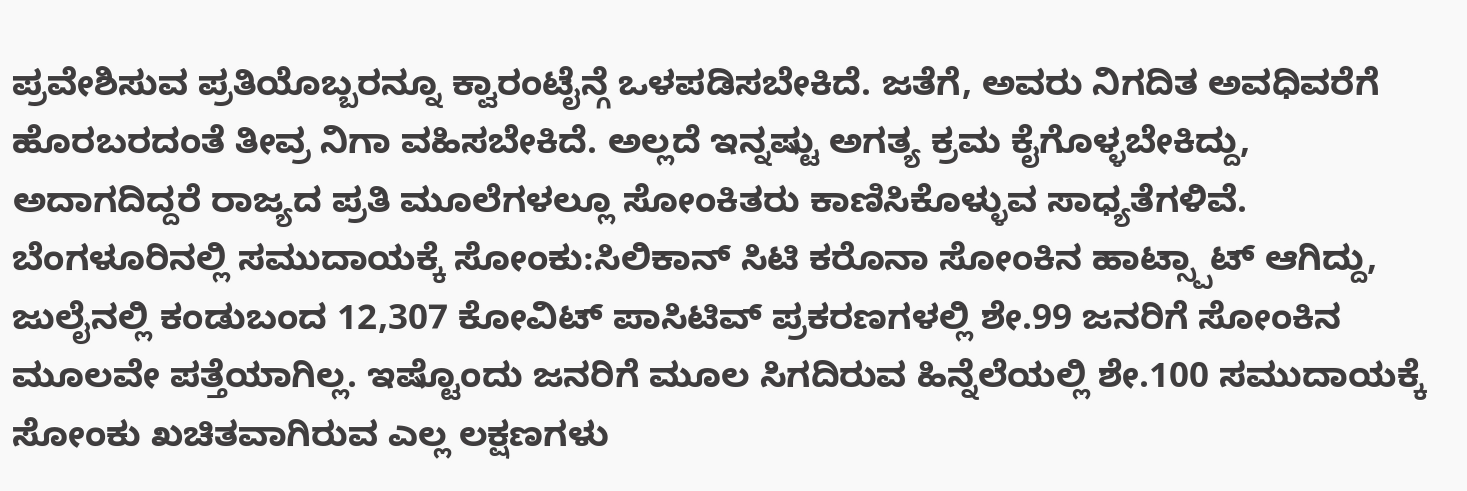ಪ್ರವೇಶಿಸುವ ಪ್ರತಿಯೊಬ್ಬರನ್ನೂ ಕ್ವಾರಂಟೈನ್ಗೆ ಒಳಪಡಿಸಬೇಕಿದೆ. ಜತೆಗೆ, ಅವರು ನಿಗದಿತ ಅವಧಿವರೆಗೆ ಹೊರಬರದಂತೆ ತೀವ್ರ ನಿಗಾ ವಹಿಸಬೇಕಿದೆ. ಅಲ್ಲದೆ ಇನ್ನಷ್ಟು ಅಗತ್ಯ ಕ್ರಮ ಕೈಗೊಳ್ಳಬೇಕಿದ್ದು, ಅದಾಗದಿದ್ದರೆ ರಾಜ್ಯದ ಪ್ರತಿ ಮೂಲೆಗಳಲ್ಲೂ ಸೋಂಕಿತರು ಕಾಣಿಸಿಕೊಳ್ಳುವ ಸಾಧ್ಯತೆಗಳಿವೆ.
ಬೆಂಗಳೂರಿನಲ್ಲಿ ಸಮುದಾಯಕ್ಕೆ ಸೋಂಕು:ಸಿಲಿಕಾನ್ ಸಿಟಿ ಕರೊನಾ ಸೋಂಕಿನ ಹಾಟ್ಸ್ಪಾಟ್ ಆಗಿದ್ದು, ಜುಲೈನಲ್ಲಿ ಕಂಡುಬಂದ 12,307 ಕೋವಿಟ್ ಪಾಸಿಟಿವ್ ಪ್ರಕರಣಗಳಲ್ಲಿ ಶೇ.99 ಜನರಿಗೆ ಸೋಂಕಿನ ಮೂಲವೇ ಪತ್ತೆಯಾಗಿಲ್ಲ. ಇಷ್ಟೊಂದು ಜನರಿಗೆ ಮೂಲ ಸಿಗದಿರುವ ಹಿನ್ನೆಲೆಯಲ್ಲಿ ಶೇ.100 ಸಮುದಾಯಕ್ಕೆ ಸೋಂಕು ಖಚಿತವಾಗಿರುವ ಎಲ್ಲ ಲಕ್ಷಣಗಳು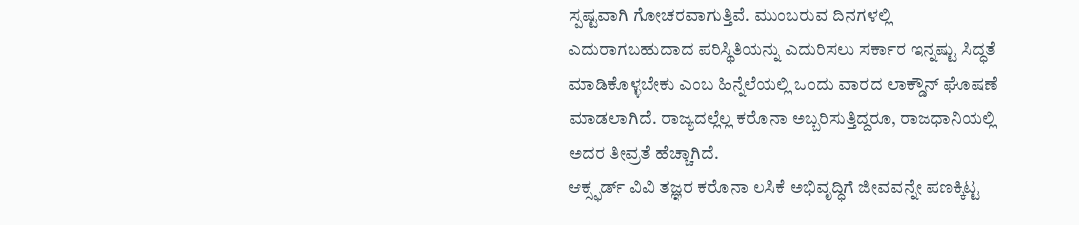ಸ್ಪಷ್ಟವಾಗಿ ಗೋಚರವಾಗುತ್ತಿವೆ. ಮುಂಬರುವ ದಿನಗಳಲ್ಲಿ ಎದುರಾಗಬಹುದಾದ ಪರಿಸ್ಥಿತಿಯನ್ನು ಎದುರಿಸಲು ಸರ್ಕಾರ ಇನ್ನಷ್ಟು ಸಿದ್ಧತೆ ಮಾಡಿಕೊಳ್ಳಬೇಕು ಎಂಬ ಹಿನ್ನೆಲೆಯಲ್ಲಿ ಒಂದು ವಾರದ ಲಾಕ್ಡೌನ್ ಘೊಷಣೆ ಮಾಡಲಾಗಿದೆ. ರಾಜ್ಯದಲ್ಲೆಲ್ಲ ಕರೊನಾ ಅಬ್ಬರಿಸುತ್ತಿದ್ದರೂ, ರಾಜಧಾನಿಯಲ್ಲಿ ಅದರ ತೀವ್ರತೆ ಹೆಚ್ಚಾಗಿದೆ.
ಆಕ್ಸ್ಫರ್ಡ್ ವಿವಿ ತಜ್ಞರ ಕರೊನಾ ಲಸಿಕೆ ಅಭಿವೃದ್ಧಿಗೆ ಜೀವವನ್ನೇ ಪಣಕ್ಕಿಟ್ಟ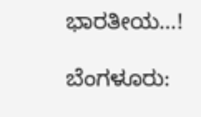ಭಾರತೀಯ…!

ಬೆಂಗಳೂರು: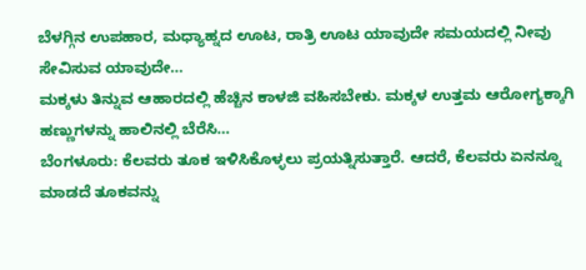ಬೆಳಗ್ಗಿನ ಉಪಹಾರ, ಮಧ್ಯಾಹ್ನದ ಊಟ, ರಾತ್ರಿ ಊಟ ಯಾವುದೇ ಸಮಯದಲ್ಲಿ ನೀವು ಸೇವಿಸುವ ಯಾವುದೇ…
ಮಕ್ಕಳು ತಿನ್ನುವ ಆಹಾರದಲ್ಲಿ ಹೆಚ್ಚಿನ ಕಾಳಜಿ ವಹಿಸಬೇಕು. ಮಕ್ಕಳ ಉತ್ತಮ ಆರೋಗ್ಯಕ್ಕಾಗಿ ಹಣ್ಣುಗಳನ್ನು ಹಾಲಿನಲ್ಲಿ ಬೆರೆಸಿ…
ಬೆಂಗಳೂರು: ಕೆಲವರು ತೂಕ ಇಳಿಸಿಕೊಳ್ಳಲು ಪ್ರಯತ್ನಿಸುತ್ತಾರೆ. ಆದರೆ, ಕೆಲವರು ಏನನ್ನೂ ಮಾಡದೆ ತೂಕವನ್ನು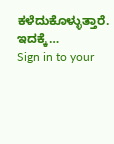ಕಳೆದುಕೊಳ್ಳುತ್ತಾರೆ. ಇದಕ್ಕೆ…
Sign in to your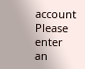account
Please enter an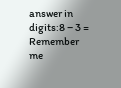answer in digits:8 − 3 =
Remember me